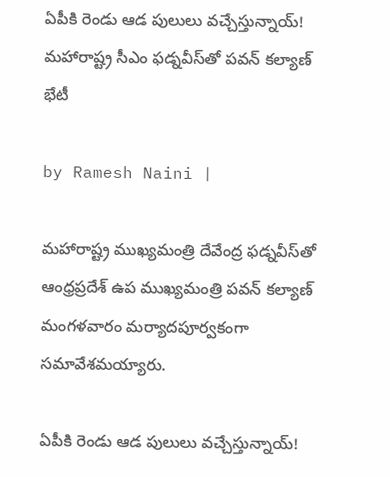ఏపీకి రెండు ఆడ పులులు వచ్చేస్తున్నాయ్! మహారాష్ట్ర సీఎం ఫ‌డ్నవీస్‌తో పవన్ కల్యాణ్ భేటీ

by Ramesh Naini |

మహారాష్ట్ర ముఖ్యమంత్రి దేవేంద్ర ఫ‌డ్నవీస్‌తో ఆంధ్రప్రదేశ్ ఉప ముఖ్యమంత్రి పవన్ కల్యాణ్ మంగళవారం మర్యాదపూర్వకంగా సమావేశమయ్యారు.

ఏపీకి రెండు ఆడ పులులు వచ్చేస్తున్నాయ్!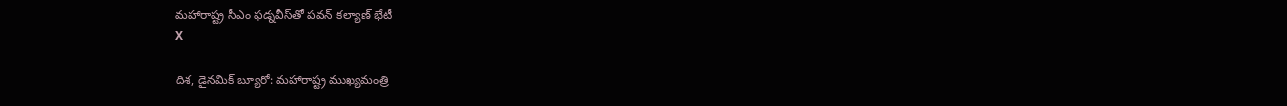మహారాష్ట్ర సీఎం ఫ‌డ్నవీస్‌తో పవన్ కల్యాణ్ భేటీ
X

దిశ, డైనమిక్ బ్యూరో: మహారాష్ట్ర ముఖ్యమంత్రి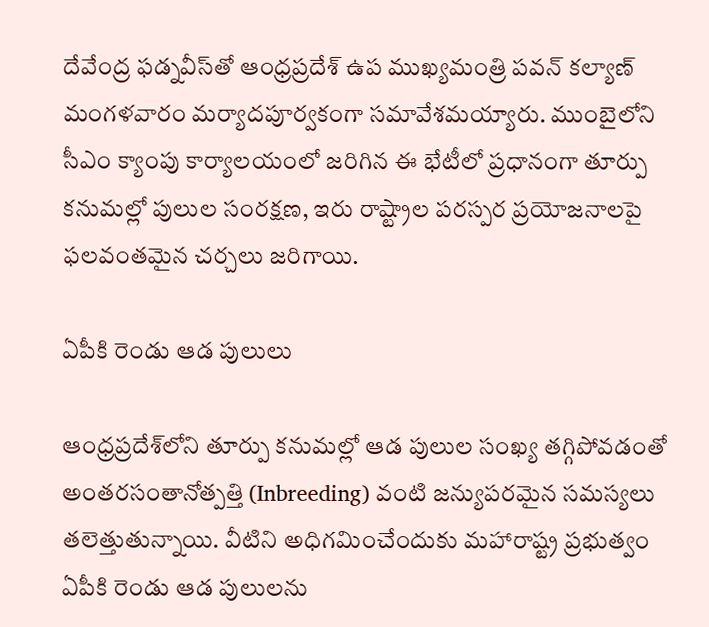దేవేంద్ర ఫ‌డ్నవీస్‌తో ఆంధ్రప్రదేశ్ ఉప ముఖ్యమంత్రి పవన్ కల్యాణ్ మంగళవారం మర్యాదపూర్వకంగా సమావేశమయ్యారు. ముంబైలోని సీఎం క్యాంపు కార్యాలయంలో జరిగిన ఈ భేటీలో ప్రధానంగా తూర్పు కనుమల్లో పులుల సంరక్షణ, ఇరు రాష్ట్రాల పరస్పర ప్రయోజనాలపై ఫలవంతమైన చర్చలు జరిగాయి.

ఏపీకి రెండు ఆడ పులులు

ఆంధ్రప్రదేశ్‌లోని తూర్పు కనుమల్లో ఆడ పులుల సంఖ్య తగ్గిపోవడంతో అంతరసంతానోత్పత్తి (Inbreeding) వంటి జన్యుపరమైన సమస్యలు తలెత్తుతున్నాయి. వీటిని అధిగమించేందుకు మహారాష్ట్ర ప్రభుత్వం ఏపీకి రెండు ఆడ పులులను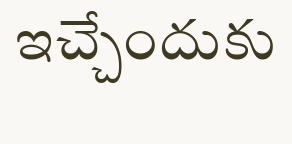ఇచ్చేందుకు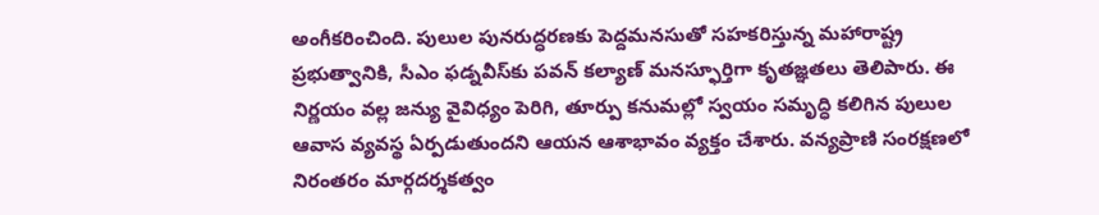అంగీకరించింది. పులుల పునరుద్ధరణకు పెద్దమనసుతో సహకరిస్తున్న మహారాష్ట్ర ప్రభుత్వానికి, సీఎం ఫడ్నవీస్‌కు పవన్ కల్యాణ్ మనస్ఫూర్తిగా కృతజ్ఞతలు తెలిపారు. ఈ నిర్ణయం వల్ల జన్యు వైవిధ్యం పెరిగి, తూర్పు కనుమల్లో స్వయం సమృద్ధి కలిగిన పులుల ఆవాస వ్యవస్థ ఏర్పడుతుందని ఆయన ఆశాభావం వ్యక్తం చేశారు. వన్యప్రాణి సంరక్షణలో నిరంతరం మార్గదర్శకత్వం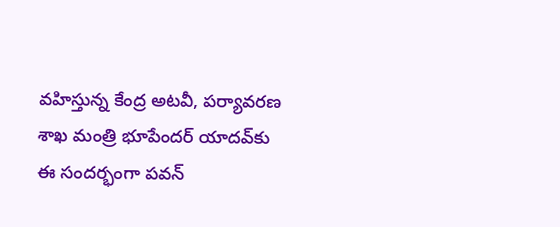వహిస్తున్న కేంద్ర అటవీ, పర్యావరణ శాఖ మంత్రి భూపేందర్ యాదవ్‌కు ఈ సందర్భంగా పవన్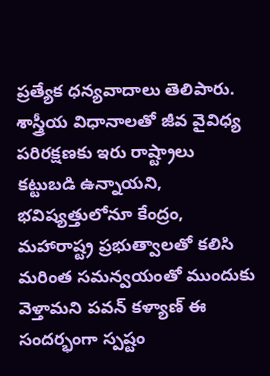ప్రత్యేక ధన్యవాదాలు తెలిపారు. శాస్త్రీయ విధానాలతో జీవ వైవిధ్య పరిరక్షణకు ఇరు రాష్ట్రాలు కట్టుబడి ఉన్నాయని, భవిష్యత్తులోనూ కేంద్రం, మహారాష్ట్ర ప్రభుత్వాలతో కలిసి మరింత సమన్వయంతో ముందుకు వెళ్తామని పవన్ కళ్యాణ్ ఈ సందర్భంగా స్పష్టం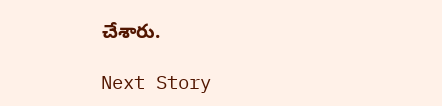చేశారు.

Next Story